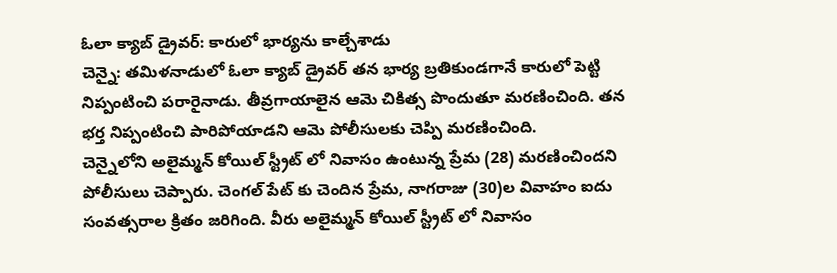ఓలా క్యాబ్ డ్రైవర్: కారులో భార్యను కాల్చేశాడు
చెన్నై: తమిళనాడులో ఓలా క్యాబ్ డ్రైవర్ తన భార్య బ్రతికుండగానే కారులో పెట్టి నిప్పంటించి పరారైనాడు. తీవ్రగాయాలైన ఆమె చికిత్స పొందుతూ మరణించింది. తన భర్త నిప్పంటించి పారిపోయాడని ఆమె పోలీసులకు చెప్పి మరణించింది.
చెన్నైలోని అలైమ్మన్ కోయిల్ స్ట్రీట్ లో నివాసం ఉంటున్న ప్రేమ (28) మరణించిందని పోలీసులు చెప్పారు. చెంగల్ పేట్ కు చెందిన ప్రేమ, నాగరాజు (30)ల వివాహం ఐదు సంవత్సరాల క్రితం జరిగింది. వీరు అలైమ్మన్ కోయిల్ స్ట్రీట్ లో నివాసం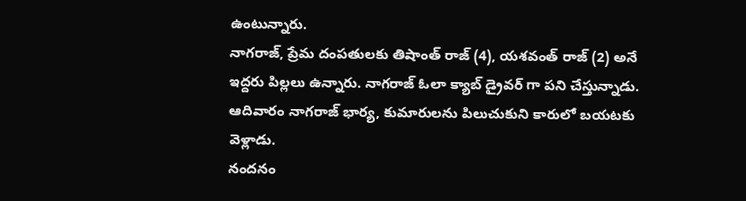ఉంటున్నారు.
నాగరాజ్, ప్రేమ దంపతులకు తిషాంత్ రాజ్ (4), యశవంత్ రాజ్ (2) అనే ఇద్దరు పిల్లలు ఉన్నారు. నాగరాజ్ ఓలా క్యాబ్ డ్రైవర్ గా పని చేస్తున్నాడు. ఆదివారం నాగరాజ్ భార్య, కుమారులను పిలుచుకుని కారులో బయటకు వెళ్లాడు.
నందనం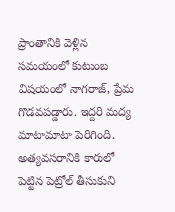ప్రాంతానికి వెళ్లిన సమయంలో కుటుంబ విషయంలో నాగరాజ్, ప్రేమ గొడవపడ్డారు. ఇద్దరి మద్య మాటామాటా పెరిగింది. అత్యవసరానికి కారులో పెట్టిన పెట్రోల్ తీసుకుని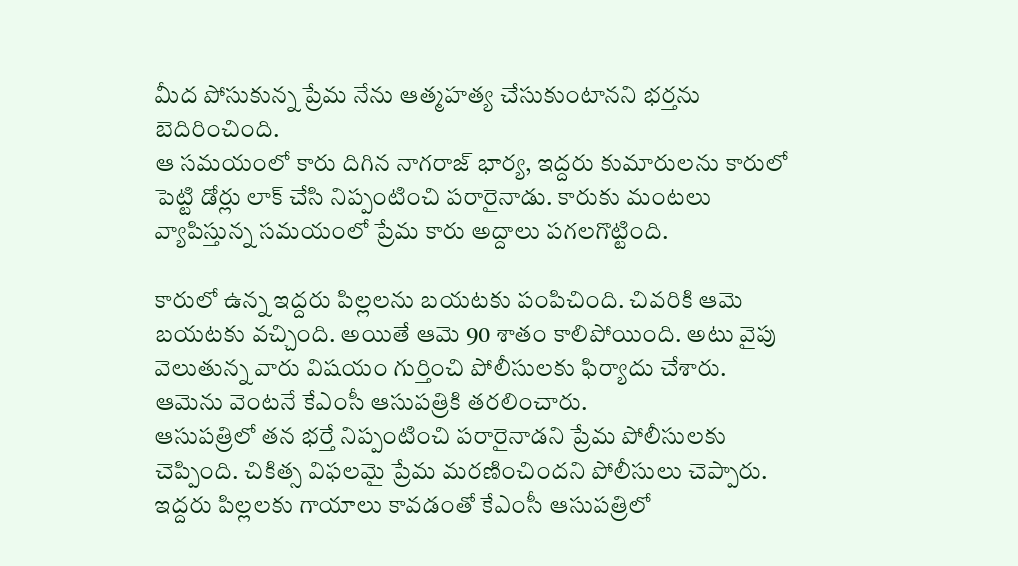మీద పోసుకున్న ప్రేమ నేను ఆత్మహత్య చేసుకుంటానని భర్తను బెదిరించింది.
ఆ సమయంలో కారు దిగిన నాగరాజ్ భార్య, ఇద్దరు కుమారులను కారులో పెట్టి డోర్లు లాక్ చేసి నిప్పంటించి పరారైనాడు. కారుకు మంటలు వ్యాపిస్తున్న సమయంలో ప్రేమ కారు అద్దాలు పగలగొట్టింది.

కారులో ఉన్న ఇద్దరు పిల్లలను బయటకు పంపిచింది. చివరికి ఆమె బయటకు వచ్చింది. అయితే ఆమె 90 శాతం కాలిపోయింది. అటు వైపు వెలుతున్న వారు విషయం గుర్తించి పోలీసులకు ఫిర్యాదు చేశారు. ఆమెను వెంటనే కేఎంసీ ఆసుపత్రికి తరలించారు.
ఆసుపత్రిలో తన భర్తే నిప్పంటించి పరారైనాడని ప్రేమ పోలీసులకు చెప్పింది. చికిత్స విఫలమై ప్రేమ మరణించిందని పోలీసులు చెప్పారు. ఇద్దరు పిల్లలకు గాయాలు కావడంతో కేఎంసీ ఆసుపత్రిలో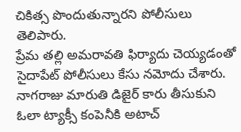చికిత్స పొందుతున్నారని పోలీసులు తెలిపారు.
ప్రేమ తల్లి అమరావతి ఫిర్యాదు చెయ్యడంతో సైదాపేట్ పోలీసులు కేసు నమోదు చేశారు. నాగరాజు మారుతి డిజైర్ కారు తీసుకుని ఓలా ట్యాక్సీ కంపెనీకి అటాచ్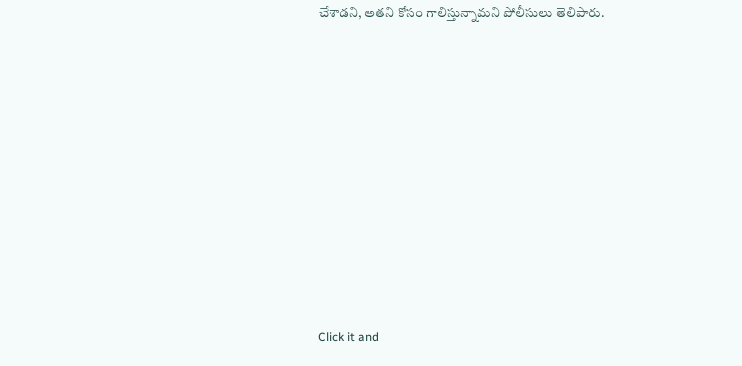చేశాడని, అతని కోసం గాలిస్తున్నామని పోలీసులు తెలిపారు.












Click it and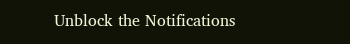Unblock the Notifications